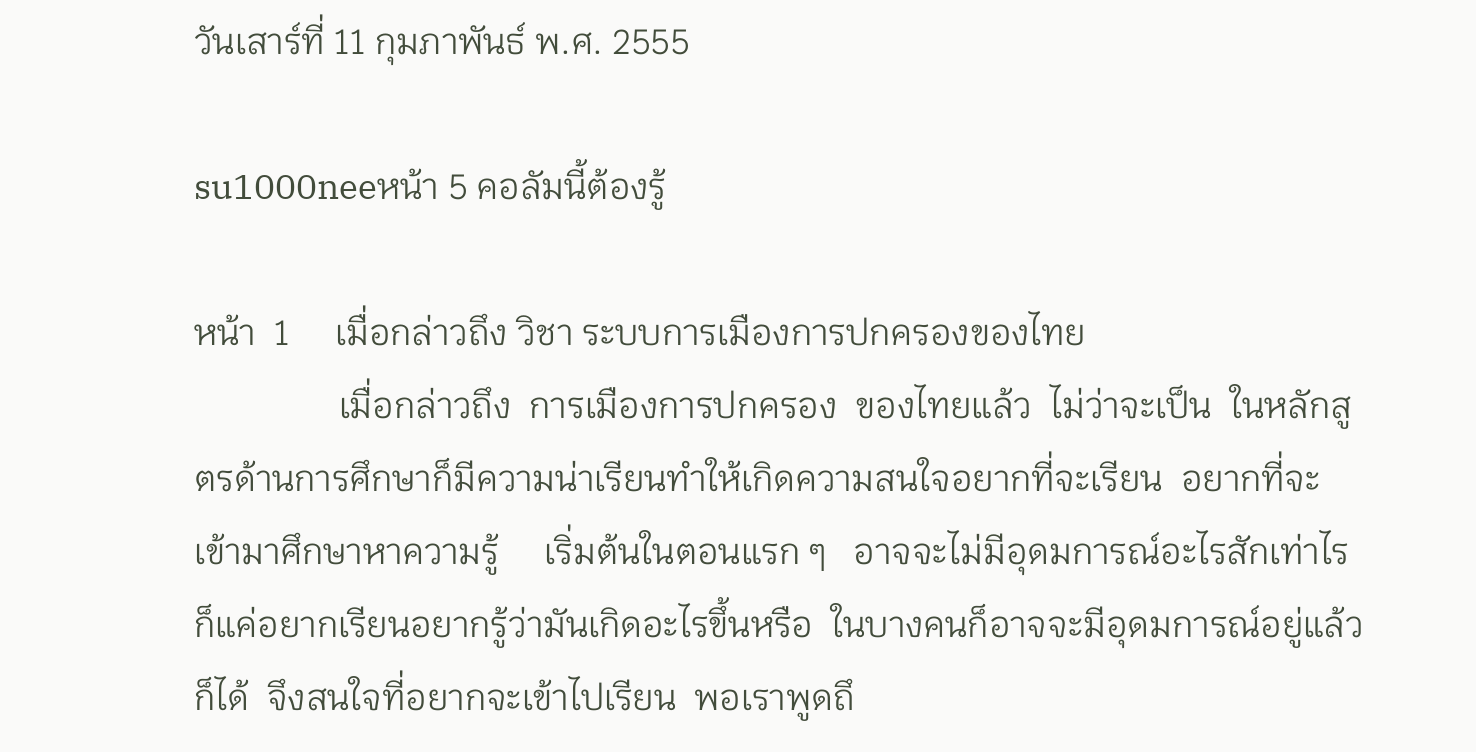วันเสาร์ที่ 11 กุมภาพันธ์ พ.ศ. 2555

su1000neeหน้า 5 คอลัมนี้ต้องรู้

หน้า  1     เมื่อกล่าวถึง วิชา ระบบการเมืองการปกครองของไทย
                เมื่อกล่าวถึง  การเมืองการปกครอง  ของไทยแล้ว  ไม่ว่าจะเป็น  ในหลักสูตรด้านการศึกษาก็มีความน่าเรียนทำให้เกิดความสนใจอยากที่จะเรียน  อยากที่จะเข้ามาศึกษาหาความรู้     เริ่มต้นในตอนแรก ๆ   อาจจะไม่มีอุดมการณ์อะไรสักเท่าไร  ก็แค่อยากเรียนอยากรู้ว่ามันเกิดอะไรขึ้นหรือ  ในบางคนก็อาจจะมีอุดมการณ์อยู่แล้วก็ได้  จึงสนใจที่อยากจะเข้าไปเรียน  พอเราพูดถึ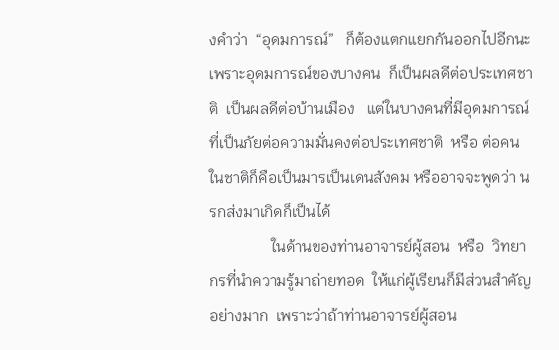งคำว่า  “อุดมการณ์”   ก็ต้องแตกแยกกันออกไปอีกนะ   เพราะอุดมการณ์ของบางคน  ก็เป็นผลดีต่อประเทศชาติ  เป็นผลดีต่อบ้านเมือง   แต่ในบางคนที่มีอุดมการณ์  ที่เป็นภัยต่อความมั่นคงต่อประเทศชาติ  หรือ ต่อคนในชาติก็คือเป็นมารเป็นเดนสังคม หรืออาจจะพูดว่า นรกส่งมาเกิดก็เป็นได้
                ในด้านของท่านอาจารย์ผู้สอน  หรือ  วิทยากรที่นำความรู้มาถ่ายทอด  ให้แก่ผู้เรียนก็มีส่วนสำคัญอย่างมาก  เพราะว่าถ้าท่านอาจารย์ผู้สอน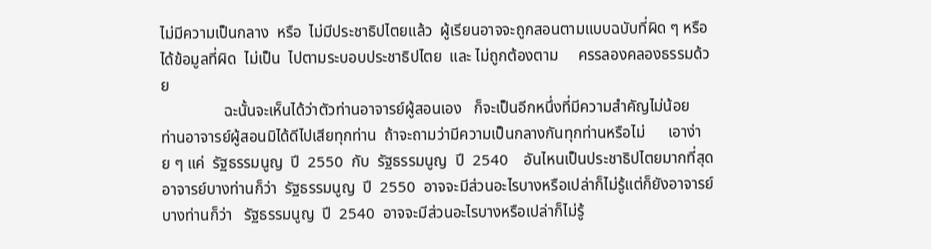ไม่มีความเป็นกลาง  หรือ  ไม่มีประชาธิปไตยแล้ว  ผู้เรียนอาจจะถูกสอนตามแบบฉบับที่ผิด ๆ หรือ  ได้ข้อมูลที่ผิด  ไม่เป็น  ไปตามระบอบประชาธิปไตย  และ ไม่ถูกต้องตาม     ครรลองคลองธรรมด้วย
                ฉะนั้นจะเห็นได้ว่าตัวท่านอาจารย์ผู้สอนเอง   ก็จะเป็นอีกหนึ่งที่มีความสำคัญไม่น้อย   ท่านอาจารย์ผู้สอนมิได้ดีไปเสียทุกท่าน  ถ้าจะถามว่ามีความเป็นกลางกันทุกท่านหรือไม่      เอาง่าย ๆ แค่  รัฐธรรมนูญ  ปี  2550  กับ  รัฐธรรมนูญ  ปี  2540    อันไหนเป็นประชาธิปไตยมากที่สุด  อาจารย์บางท่านก็ว่า  รัฐธรรมนูญ  ปี  2550  อาจจะมีส่วนอะไรบางหรือเปล่าก็ไม่รู้แต่ก็ยังอาจารย์บางท่านก็ว่า   รัฐธรรมนูญ  ปี  2540  อาจจะมีส่วนอะไรบางหรือเปล่าก็ไม่รู้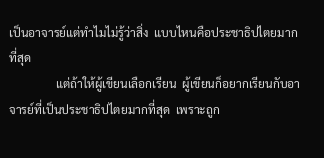เป็นอาจารย์แต่ทำไมไม่รู้ว่าสิ่ง  แบบไหนคือประชาธิปไตยมากที่สุด
                แต่ถ้าให้ผู้เขียนเลือกเรียน  ผู้เขียนก็อยากเรียนกับอาจารย์ที่เป็นประชาธิปไตยมากที่สุด  เพราะถูก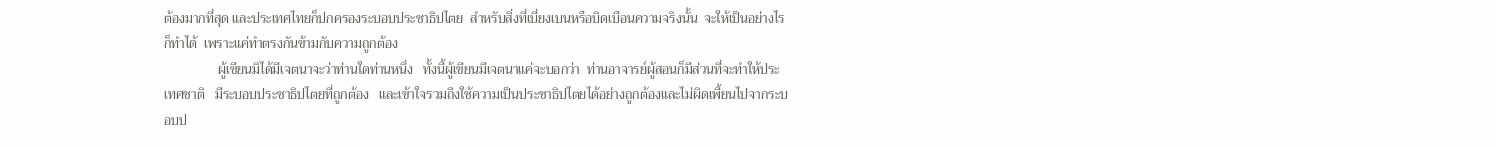ต้องมากที่สุด และประเทศไทยก็ปกครองระบอบประชาธิปไตย  สำหรับสิ่งที่เบี่ยงเบนหรือบิดเบือนความจริงนั้น  จะให้เป็นอย่างไรก็ทำได้  เพราะแค่ทำตรงกันข้ามกับความถูกต้อง
                ผู้เขียนมิได้มีเจตนาจะว่าท่านใดท่านหนึ่ง   ทั้งนี้ผู้เขียนมีเจตนาแค่จะบอกว่า  ท่านอาจารย์ผู้สอนก็มีส่วนที่จะทำให้ประเทศชาติ   มีระบอบประชาธิปไตยที่ถูกต้อง   และเข้าใจรวมถึงใช้ความเป็นประชาธิปไตยได้อย่างถูกต้องและไม่ผิดเพี้ยนไปจากระบอบป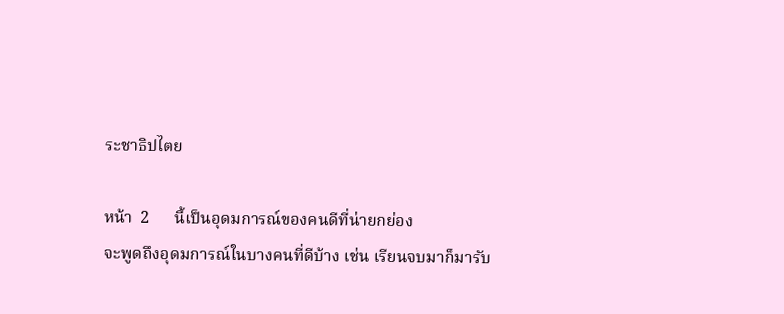ระชาธิปไตย

หน้า  2      นี้เป็นอุดมการณ์ของคนดีที่น่ายกย่อง
จะพูดถึงอุดมการณ์ในบางคนที่ดีบ้าง เช่น เรียนจบมาก็มารับ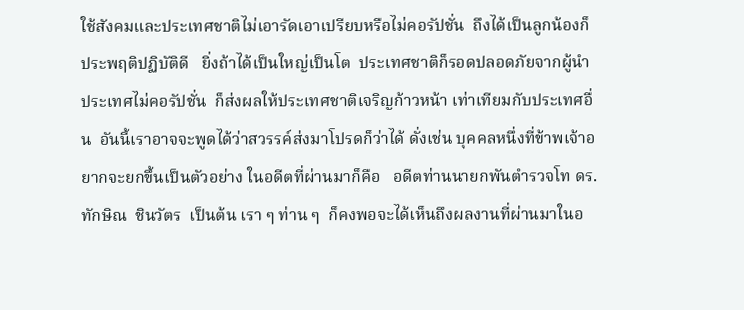ใช้สังคมและประเทศชาติไม่เอารัดเอาเปรียบหรือไม่คอรัปชั่น  ถึงได้เป็นลูกน้องก็ประพฤติปฏิบัติดี   ยิ่งถ้าได้เป็นใหญ่เป็นโต  ประเทศชาติก็รอดปลอดภัยจากผู้นำประเทศไม่คอรัปชั่น  ก็ส่งผลให้ประเทศชาติเจริญก้าวหน้า เท่าเทียมกับประเทศอื่น  อันนี้เราอาจจะพูดได้ว่าสวรรค์ส่งมาโปรดก็ว่าได้ ดั่งเช่น บุคคลหนึ่งที่ข้าพเจ้าอยากจะยกขึ้นเป็นตัวอย่าง ในอดีตที่ผ่านมาก็คือ   อดีตท่านนายกพันตำรวจโท ดร.ทักษิณ  ชินวัตร  เป็นต้น เรา ๆ ท่าน ๆ  ก็คงพอจะได้เห็นถึงผลงานที่ผ่านมาในอ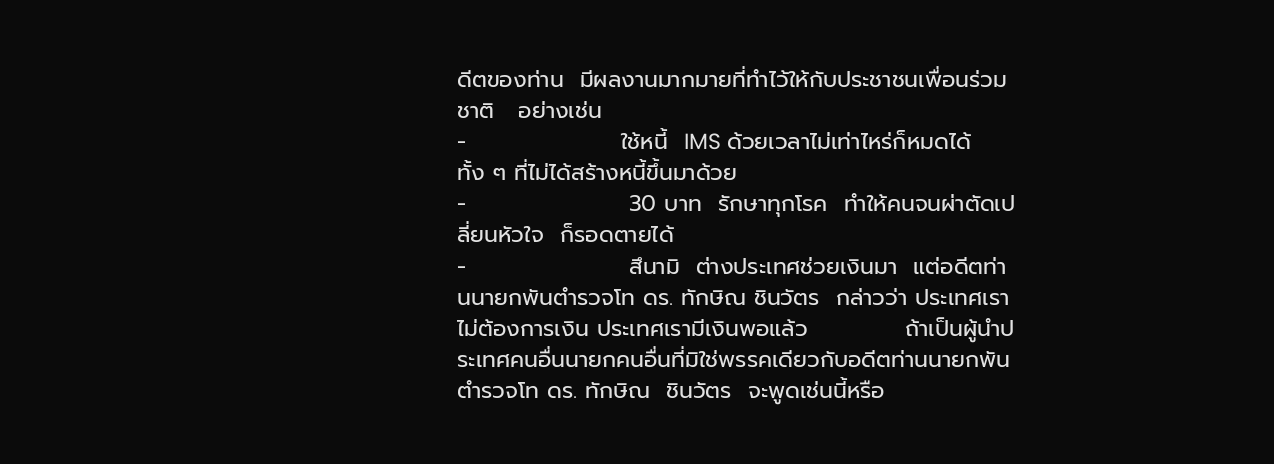ดีตของท่าน  มีผลงานมากมายที่ทำไว้ให้กับประชาชนเพื่อนร่วมชาติ   อย่างเช่น
-                   ใช้หนี้  IMS ด้วยเวลาไม่เท่าไหร่ก็หมดได้ ทั้ง ๆ ที่ไม่ได้สร้างหนี้ขึ้นมาด้วย
-                    30 บาท  รักษาทุกโรค  ทำให้คนจนผ่าตัดเปลี่ยนหัวใจ  ก็รอดตายได้
-                    สึนามิ  ต่างประเทศช่วยเงินมา  แต่อดีตท่านนายกพันตำรวจโท ดร. ทักษิณ ชินวัตร  กล่าวว่า ประเทศเราไม่ต้องการเงิน ประเทศเรามีเงินพอแล้ว            ถ้าเป็นผู้นำประเทศคนอื่นนายกคนอื่นที่มิใช่พรรคเดียวกับอดีตท่านนายกพันตำรวจโท ดร. ทักษิณ  ชินวัตร  จะพูดเช่นนี้หรือ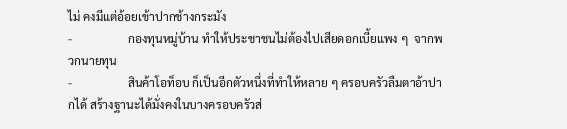ไม่ คงมีแต่อ้อยเข้าปากช้างกระมัง
-                   กองทุนหมู่บ้าน ทำให้ประชาชนไม่ต้องไปเสียดอกเบี้ยแพง ๆ  จากพวกนายทุน
-                   สินค้าโอท็อบ ก็เป็นอีกตัวหนึ่งที่ทำให้หลาย ๆ ครอบครัวลืมตาอ้าปากได้ สร้างฐานะได้มั่งคงในบางครอบครัวส่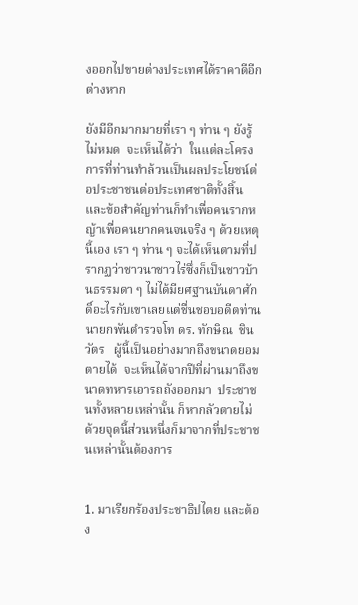งออกไปขายต่างประเทศได้ราคาดีอีกต่างหาก

ยังมีอีกมากมายที่เรา ๆ ท่าน ๆ ยังรู้ไม่หมด  จะเห็นได้ว่า  ในแต่ละโครงการที่ท่านทำล้วนเป็นผลประโยชน์ต่อประชาชนต่อประเทศชาติทั้งสิ้น  และข้อสำคัญท่านก็ทำเพื่อคนรากหญ้าเพื่อคนยากคนจนจริง ๆ ด้วยเหตุนี้เอง เรา ๆ ท่าน ๆ จะได้เห็นตามที่ปรากฏว่าชาวนาชาวไร่ซึ่งก็เป็นชาวบ้านธรรมดา ๆ ไม่ได้มียศฐานบันดาศักดิ์อะไรกับเขาเลยแต่ชื่นชอบอดีตท่านนายกพันตำรวจโท ดร. ทักษิณ  ชินวัตร   ผู้นี้เป็นอย่างมากถึงขนาดยอมตายได้  จะเห็นได้จากปีที่ผ่านมาถึงขนาดทหารเอารถถังออกมา  ประชาชนทั้งหลายเหล่านั้น ก็หากลัวตายไม่  ด้วยจุดนี้ส่วนหนึ่งก็มาจากที่ประชาชนเหล่านั้นต้องการ


1. มาเรียกร้องประชาธิปไตย และต้อง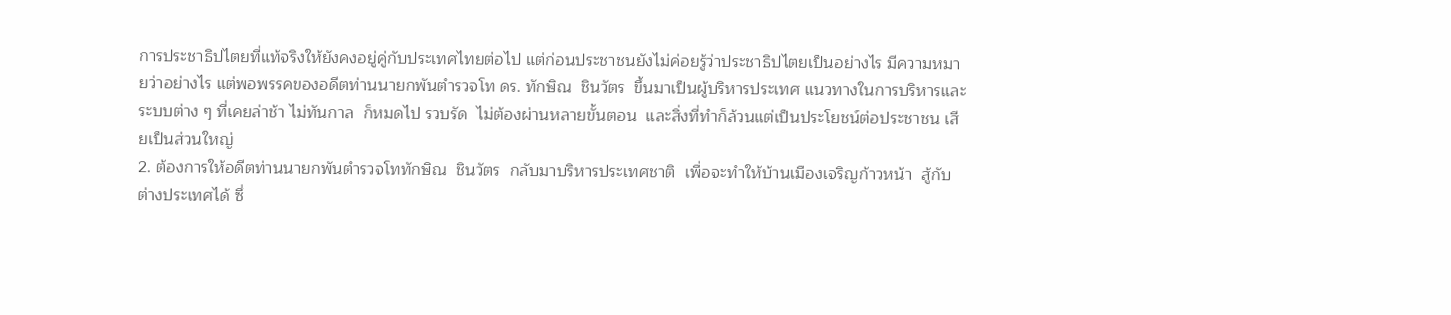การประชาธิปไตยที่แท้จริงให้ยังคงอยู่คู่กับประเทศไทยต่อไป แต่ก่อนประชาชนยังไม่ค่อยรู้ว่าประชาธิปไตยเป็นอย่างไร มีความหมายว่าอย่างไร แต่พอพรรคของอดีตท่านนายกพันตำรวจโท ดร. ทักษิณ  ชินวัตร  ขึ้นมาเป็นผู้บริหารประเทศ แนวทางในการบริหารและระบบต่าง ๆ ที่เคยล่าช้า ไม่ทันกาล  ก็หมดไป รวบรัด  ไม่ต้องผ่านหลายขั้นตอน  และสิ่งที่ทำก็ล้วนแต่เป็นประโยชน์ต่อประชาชน เสียเป็นส่วนใหญ่
2. ต้องการให้อดีตท่านนายกพันตำรวจโททักษิณ  ชินวัตร  กลับมาบริหารประเทศชาติ  เพื่อจะทำให้บ้านเมืองเจริญก้าวหน้า  สู้กับต่างประเทศได้ ซึ่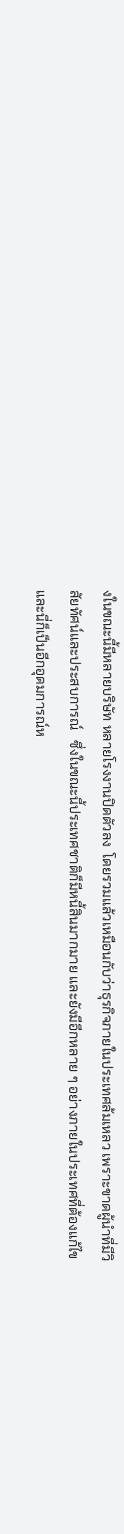งในขณะนี้มีหลายบริษัท หลายโรงงานปิดตัวลง  โดยรวมแล้วเหมือนกับว่าธุรกิจภายในประเทศล้มเหลว เพราะขาดผู้นำที่มีวิสัยทัศน์และประสบการณ์   ซึ่งในขณะนี้ประเทศชาติก็มีหนี้สินมากมาย และยังมีอีกหลาย ๆ อย่างภายในประเทศที่ต้องแก้ไข
และนี่ก็เป็นอีกอุดมการณ์ห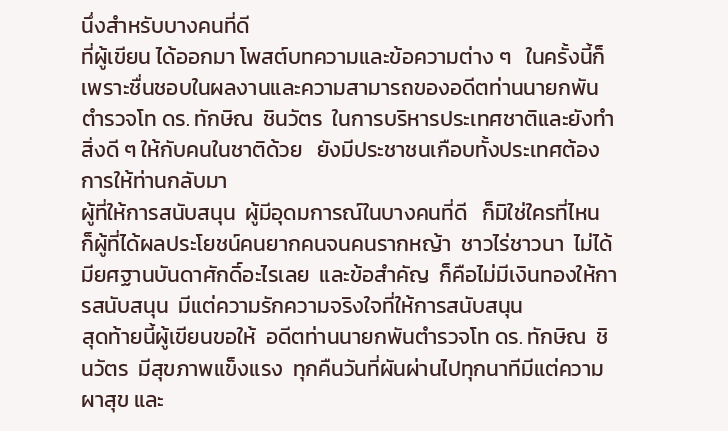นึ่งสำหรับบางคนที่ดี
ที่ผู้เขียน ได้ออกมา โพสต์บทความและข้อความต่าง ๆ   ในครั้งนี้ก็เพราะชื่นชอบในผลงานและความสามารถของอดีตท่านนายกพันตำรวจโท ดร. ทักษิณ  ชินวัตร  ในการบริหารประเทศชาติและยังทำสิ่งดี ๆ ให้กับคนในชาติด้วย   ยังมีประชาชนเกือบทั้งประเทศต้องการให้ท่านกลับมา
ผู้ที่ให้การสนับสนุน  ผู้มีอุดมการณ์ในบางคนที่ดี   ก็มิใช่ใครที่ไหน  ก็ผู้ที่ได้ผลประโยชน์คนยากคนจนคนรากหญ้า  ชาวไร่ชาวนา  ไม่ได้มียศฐานบันดาศักดิ์อะไรเลย  และข้อสำคัญ  ก็คือไม่มีเงินทองให้การสนับสนุน  มีแต่ความรักความจริงใจที่ให้การสนับสนุน
สุดท้ายนี้ผู้เขียนขอให้  อดีตท่านนายกพันตำรวจโท ดร. ทักษิณ  ชินวัตร  มีสุขภาพแข็งแรง  ทุกคืนวันที่ผันผ่านไปทุกนาทีมีแต่ความผาสุข และ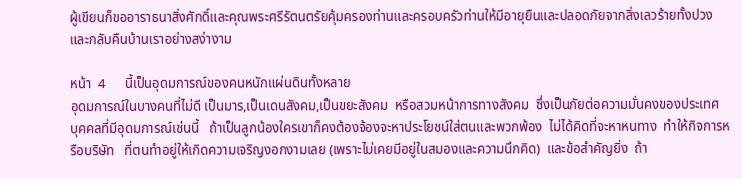ผู้เขียนก็ขออาราธนาสิ่งศักดิ์และคุณพระศรีรัตนตรัยคุ้มครองท่านและครอบครัวท่านให้มีอายุยืนและปลอดภัยจากสิ่งเลวร้ายทั้งปวงและกลับคืนบ้านเราอย่างสง่างาม

หน้า  4      นี้เป็นอุดมการณ์ของคนหนักแผ่นดินทั้งหลาย
อุดมการณ์ในบางคนที่ไม่ดี เป็นมาร,เป็นเดนสังคม,เป็นขยะสังคม  หรือสวมหน้าการทางสังคม  ซึ่งเป็นภัยต่อความมั่นคงของประเทศ  บุคคลที่มีอุดมการณ์เช่นนี้   ถ้าเป็นลูกน้องใครเขาก็คงต้องจ้องจะหาประโยชน์ใส่ตนและพวกพ้อง  ไม่ได้คิดที่จะหาหนทาง  ทำให้กิจการหรือบริษัท   ที่ตนทำอยู่ให้เกิดความเจริญงอกงามเลย (เพราะไม่เคยมีอยู่ในสมองและความนึกคิด)  และข้อสำคัญยิ่ง  ถ้า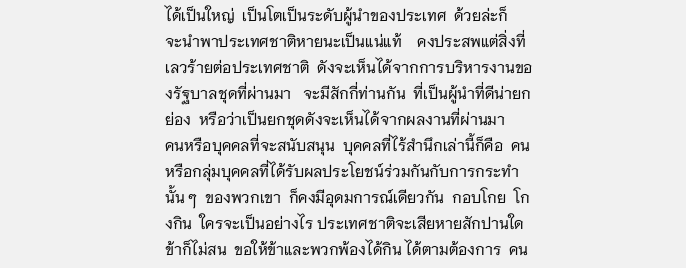ได้เป็นใหญ่  เป็นโตเป็นระดับผู้นำของประเทศ  ด้วยล่ะก็   จะนำพาประเทศชาติหายนะเป็นแน่แท้    คงประสพแต่สิ่งที่เลวร้ายต่อประเทศชาติ  ดังจะเห็นได้จากการบริหารงานของรัฐบาลชุดที่ผ่านมา   จะมีสักกี่ท่านกัน  ที่เป็นผู้นำที่ดีน่ายกย่อง  หรือว่าเป็นยกชุดดังจะเห็นได้จากผลงานที่ผ่านมา
คนหรือบุคคลที่จะสนับสนุน  บุคคลที่ไร้สำนึกเล่านี้ก็คือ  คนหรือกลุ่มบุคคลที่ได้รับผลประโยชน์ร่วมกันกับการกระทำนั้น ๆ  ของพวกเขา  ก็คงมีอุดมการณ์เดียวกัน  กอบโกย  โกงกิน  ใครจะเป็นอย่างไร ประเทศชาติจะเสียหายสักปานใด   ข้าก็ไม่สน  ขอให้ข้าและพวกพ้องได้กิน ได้ตามต้องการ  คน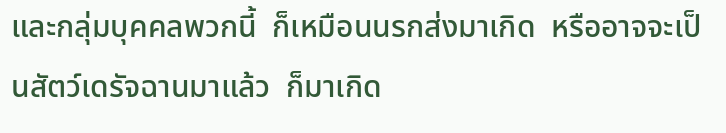และกลุ่มบุคคลพวกนี้  ก็เหมือนนรกส่งมาเกิด  หรืออาจจะเป็นสัตว์เดรัจฉานมาแล้ว  ก็มาเกิด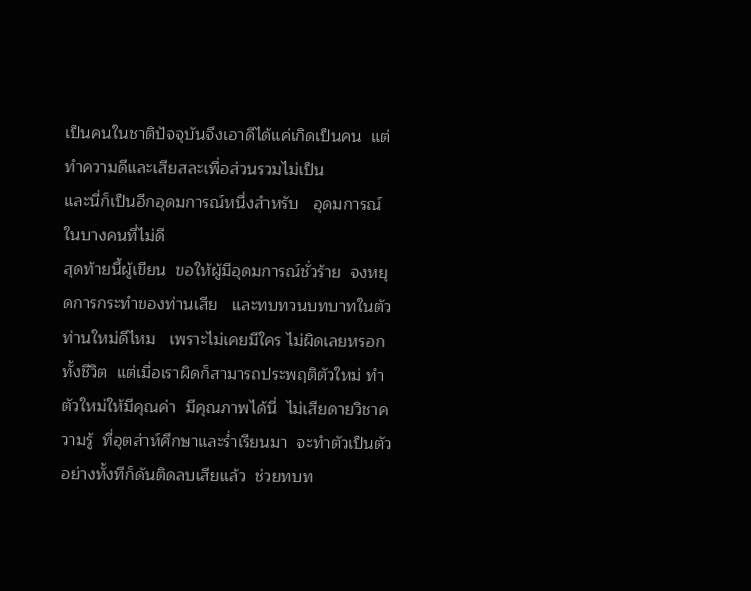เป็นคนในชาติปัจจุบันจึงเอาดีได้แค่เกิดเป็นคน  แต่ทำความดีและเสียสละเพื่อส่วนรวมไม่เป็น
และนี่ก็เป็นอีกอุดมการณ์หนึ่งสำหรับ   อุดมการณ์ในบางคนที่ไม่ดี
สุดท้ายนี้ผู้เขียน  ขอให้ผู้มีอุดมการณ์ชั่วร้าย  จงหยุดการกระทำของท่านเสีย   และทบทวนบทบาทในตัวท่านใหม่ดีไหม   เพราะไม่เคยมีใคร ไม่ผิดเลยหรอกทั้งชีวิต  แต่เมื่อเราผิดก็สามารถประพฤติตัวใหม่ ทำตัวใหม่ให้มีคุณค่า  มีคุณภาพได้นี่  ไม่เสียดายวิชาความรู้  ที่อุตส่าห์ศึกษาและร่ำเรียนมา  จะทำตัวเป็นตัวอย่างทั้งทีก็ดันติดลบเสียแล้ว  ช่วยทบท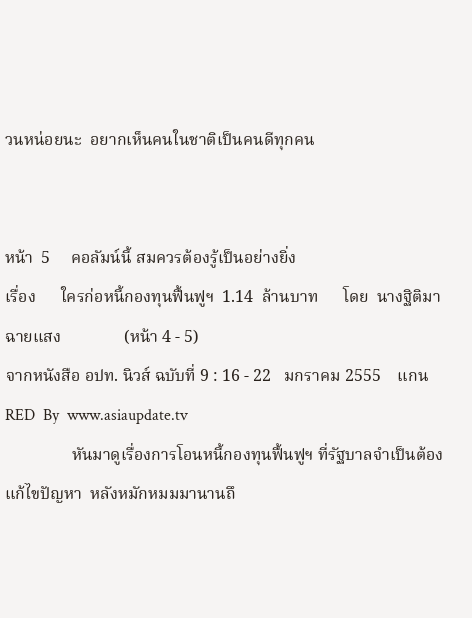วนหน่อยนะ  อยากเห็นคนในชาติเป็นคนดีทุกคน


หน้า  5     คอลัมน์นี้ สมควรต้องรู้เป็นอย่างยิ่ง
เรื่อง      ใครก่อหนี้กองทุนฟื้นฟูฯ  1.14  ล้านบาท      โดย  นางฐิติมา  ฉายแสง               (หน้า 4 - 5)
จากหนังสือ อปท. นิวส์ ฉบับที่ 9 : 16 - 22   มกราคม 2555    แกน RED  By  www.asiaupdate.tv
                หันมาดูเรื่องการโอนหนี้กองทุนฟื้นฟูฯ ที่รัฐบาลจำเป็นต้องแก้ไขปัญหา  หลังหมักหมมมานานถึ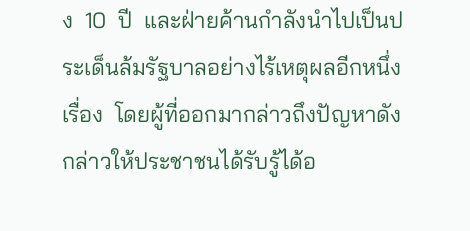ง  10  ปี  และฝ่ายค้านกำลังนำไปเป็นประเด็นล้มรัฐบาลอย่างไร้เหตุผลอีกหนึ่งเรื่อง  โดยผู้ที่ออกมากล่าวถึงปัญหาดังกล่าวให้ประชาชนได้รับรู้ได้อ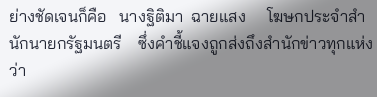ย่างชัดเจนก็คือ   นางฐิติมา  ฉายแสง     โฆษกประจำสำนักนายกรัฐมนตรี    ซึ่งคำชี้แจงถูกส่งถึงสำนักข่าวทุกแห่งว่า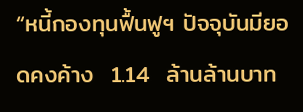“หนี้กองทุนฟื้นฟูฯ ปัจจุบันมียอดคงค้าง  1.14  ล้านล้านบาท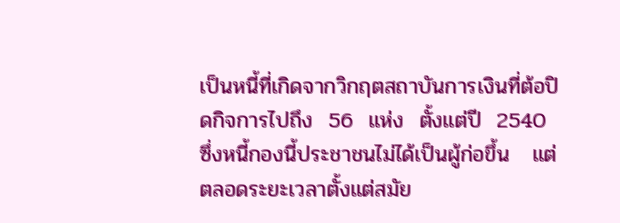เป็นหนี้ที่เกิดจากวิกฤตสถาบันการเงินที่ต้อปิดกิจการไปถึง  56  แห่ง  ตั้งแต่ปี  2540  ซึ่งหนี้กองนี้ประชาชนไม่ได้เป็นผู้ก่อขึ้น   แต่ตลอดระยะเวลาตั้งแต่สมัย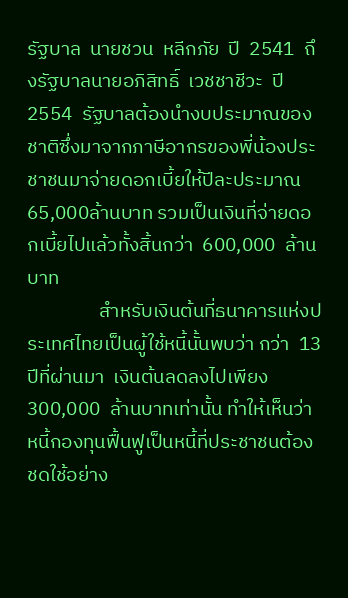รัฐบาล  นายชวน  หลีกภัย  ปี  2541  ถึงรัฐบาลนายอภิสิทธิ์  เวชชาชีวะ  ปี 2554  รัฐบาลต้องนำงบประมาณของชาติซึ่งมาจากภาษีอากรของพี่น้องประชาชนมาจ่ายดอกเบี้ยให้ปีละประมาณ 65,000ล้านบาท รวมเป็นเงินที่จ่ายดอกเบี้ยไปแล้วทั้งสิ้นกว่า  600,000  ล้านบาท
                สำหรับเงินต้นที่ธนาคารแห่งประเทศไทยเป็นผู้ใช้หนี้นั้นพบว่า กว่า  13  ปีที่ผ่านมา  เงินต้นลดลงไปเพียง  300,000  ล้านบาทเท่านั้น ทำให้เห็นว่าหนี้กองทุนฟื้นฟูเป็นหนี้ที่ประชาชนต้องชดใช้อย่าง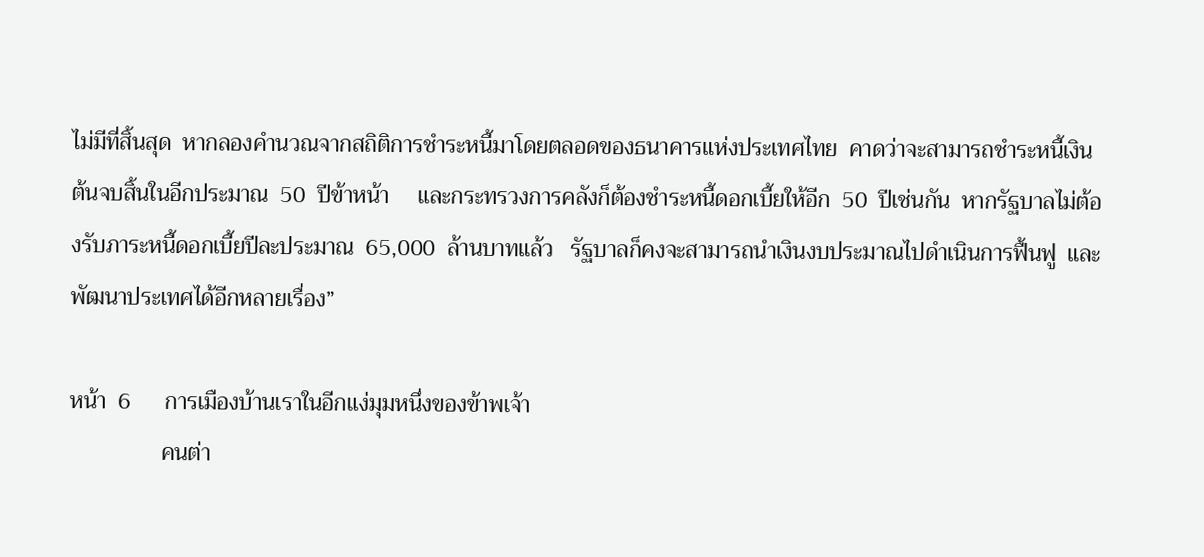ไม่มีที่สิ้นสุด  หากลองคำนวณจากสถิติการชำระหนี้มาโดยตลอดของธนาคารแห่งประเทศไทย  คาดว่าจะสามารถชำระหนี้เงินต้นจบสิ้นในอีกประมาณ  50  ปีข้าหน้า     และกระทรวงการคลังก็ต้องชำระหนี้ดอกเบี้ยให้อีก  50  ปีเช่นกัน  หากรัฐบาลไม่ต้องรับภาระหนี้ดอกเบี้ยปีละประมาณ  65,000  ล้านบาทแล้ว   รัฐบาลก็คงจะสามารถนำเงินงบประมาณไปดำเนินการฟื้นฟู  และพัฒนาประเทศได้อีกหลายเรื่อง”

หน้า  6      การเมืองบ้านเราในอีกแง่มุมหนึ่งของข้าพเจ้า
                คนต่า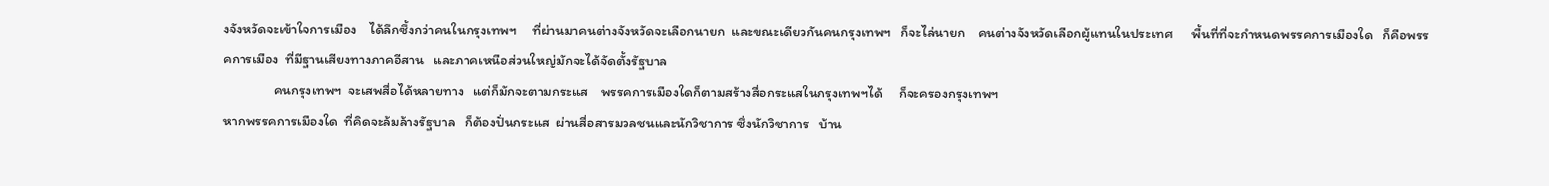งจังหวัดจะเข้าใจการเมือง    ได้ลึกซึ้งกว่าคนในกรุงเทพฯ     ที่ผ่านมาคนต่างจังหวัดจะเลือกนายก  และขณะเดียวกันคนกรุงเทพฯ   ก็จะไล่นายก    คนต่างจังหวัดเลือกผู้แทนในประเทศ      พื้นที่ที่จะกำหนดพรรคการเมืองใด   ก็คือพรรคการเมือง  ที่มีฐานเสียงทางภาคอีสาน   และภาคเหนือส่วนใหญ่มักจะได้จัดตั้งรัฐบาล
                คนกรุงเทพฯ  จะเสพสื่อได้หลายทาง   แต่ก็มักจะตามกระแส    พรรคการเมืองใดก็ตามสร้างสื่อกระแสในกรุงเทพฯได้     ก็จะครองกรุงเทพฯ
หากพรรคการเมืองใด  ที่คิดจะล้มล้างรัฐบาล   ก็ต้องปั่นกระแส  ผ่านสื่อสารมวลชนและนักวิชาการ ซึ่งนักวิชาการ   บ้าน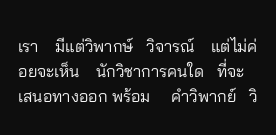เรา    มีแต่วิพากษ์   วิจารณ์    แต่ไม่ค่อยจะเห็น    นักวิชาการคนใด   ที่จะเสนอทางออก พร้อม     คำวิพากย์   วิ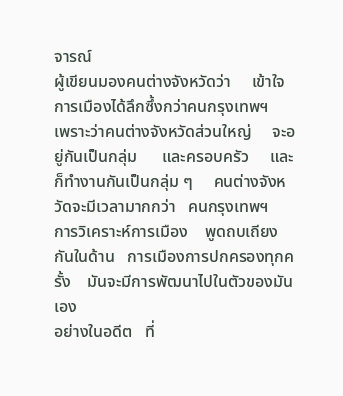จารณ์
ผู้เขียนมองคนต่างจังหวัดว่า     เข้าใจการเมืองได้ลึกซึ้งกว่าคนกรุงเทพฯ     เพราะว่าคนต่างจังหวัดส่วนใหญ่     จะอยู่กันเป็นกลุ่ม      และครอบครัว     และก็ทำงานกันเป็นกลุ่ม ๆ     คนต่างจังหวัดจะมีเวลามากกว่า   คนกรุงเทพฯ
การวิเคราะห์การเมือง    พูดถบเถียงกันในด้าน   การเมืองการปกครองทุกครั้ง    มันจะมีการพัฒนาไปในตัวของมันเอง
อย่างในอดีต   ที่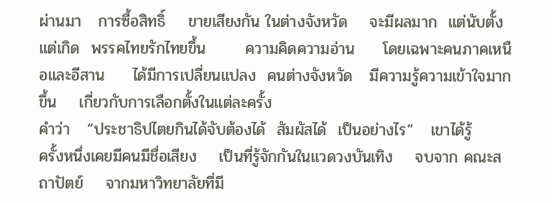ผ่านมา   การซื้อสิทธิ์    ขายเสียงกัน ในต่างจังหวัด    จะมีผลมาก  แต่นับตั้งแต่เกิด  พรรคไทยรักไทยขึ้น       ความคิดความอ่าน     โดยเฉพาะคนภาคเหนือและอีสาน     ได้มีการเปลี่ยนแปลง  คนต่างจังหวัด   มีความรู้ความเข้าใจมากขึ้น    เกี่ยวกับการเลือกตั้งในแต่ละครั้ง
คำว่า   “ประชาธิปไตยกินได้จับต้องได้  สัมผัสได้  เป็นอย่างไร”   เขาได้รู้           ครั้งหนึ่งเคยมีคนมีชื่อเสียง    เป็นที่รู้จักกันในแวดวงบันเทิง    จบจาก คณะสถาปัตย์    จากมหาวิทยาลัยที่มี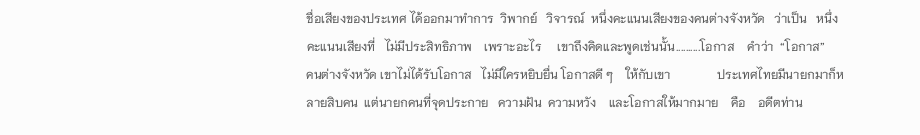ชื่อเสียงของประเทศ ได้ออกมาทำการ  วิพากย์   วิจารณ์  หนึ่งคะแนนเสียงของคนต่างจังหวัด   ว่าเป็น   หนึ่งคะแนนเสียงที่   ไม่มีประสิทธิภาพ    เพราะอะไร     เขาถึงคิดและพูดเช่นนั้น..........โอกาส    คำว่า  “โอกาส”    คนต่างจังหวัด เขาไม่ได้รับโอกาส   ไม่มีใครหยิบยื่น โอกาสดี ๆ    ให้กับเขา               ประเทศไทยมีนายกมาก็หลายสิบคน  แต่นายกคนที่จุดประกาย   ความฝัน  ความหวัง    และโอกาสให้มากมาย    คือ    อดีตท่าน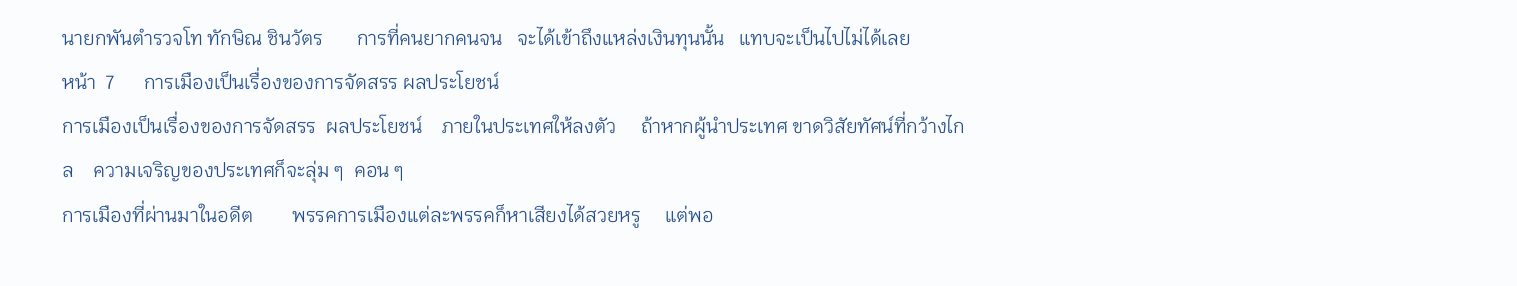นายกพันตำรวจโท ทักษิณ ชินวัตร       การที่คนยากคนจน   จะได้เข้าถึงแหล่งเงินทุนนั้น   แทบจะเป็นไปไม่ได้เลย
หน้า  7      การเมืองเป็นเรื่องของการจัดสรร ผลประโยชน์
การเมืองเป็นเรื่องของการจัดสรร  ผลประโยชน์    ภายในประเทศให้ลงตัว     ถ้าหากผู้นำประเทศ ขาดวิสัยทัศน์ที่กว้างไกล    ความเจริญของประเทศก็จะลุ่ม ๆ  คอน ๆ
การเมืองที่ผ่านมาในอดีต        พรรคการเมืองแต่ละพรรคก็หาเสียงได้สวยหรู     แต่พอ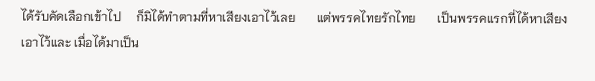ได้รับคัดเลือกเข้าไป     ก็มิได้ทำตามที่หาเสียงเอาไว้เลย       แต่พรรคไทยรักไทย       เป็นพรรคแรกที่ได้หาเสียงเอาไว้และ เมื่อได้มาเป็น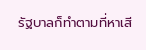รัฐบาลก็ทำตามที่หาเสี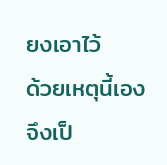ยงเอาไว้       ด้วยเหตุนี้เอง     จึงเป็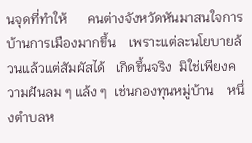นจุดที่ทำให้      คนต่างจังหวัดหันมาสนใจการบ้านการเมืองมากขึ้น    เพราะแต่ละนโยบายล้วนแล้วแต่สัมผัสได้   เกิดขึ้นจริง  มิใช่เพียงความฝันลม ๆ แล้ง ๆ  เช่นกองทุนหมู่บ้าน    หนึ่งตำบลห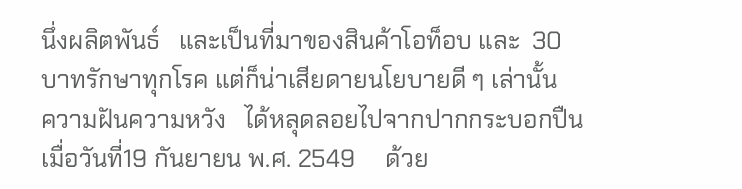นึ่งผลิตพันธ์   และเป็นที่มาของสินค้าโอท็อบ และ  30บาทรักษาทุกโรค แต่ก็น่าเสียดายนโยบายดี ๆ เล่านั้น   ความฝันความหวัง   ได้หลุดลอยไปจากปากกระบอกปืน   เมื่อวันที่19 กันยายน พ.ศ. 2549     ด้วย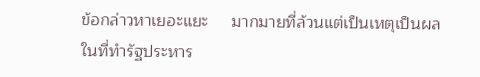ข้อกล่าวหาเยอะแยะ     มากมายที่ล้วนแต่เป็นเหตุเป็นผลในที่ทำรัฐประหาร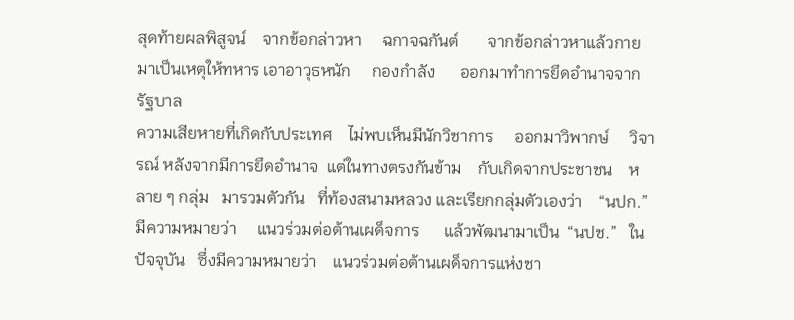สุดท้ายผลพิสูจน์    จากข้อกล่าวหา     ฉกาจฉกันต์       จากข้อกล่าวหาแล้วกายมาเป็นเหตุให้ทหาร เอาอาวุธหนัก     กองกำลัง      ออกมาทำการยึดอำนาจจากรัฐบาล
ความเสียหายที่เกิดกับประเทศ    ไม่พบเห็นมีนักวิชาการ     ออกมาวิพากษ์     วิจารณ์ หลังจากมีการยึดอำนาจ  แต่ในทางตรงกันข้าม    กับเกิดจากประชาชน    หลาย ๆ กลุ่ม   มารวมตัวกัน   ที่ท้องสนามหลวง และเรียกกลุ่มตัวเองว่า    “นปก.”      มีความหมายว่า     แนวร่วมต่อต้านเผด็จการ      แล้วพัฒนามาเป็น  “นปช.”   ในปัจจุบัน   ซึ่งมีความหมายว่า    แนวร่วมต่อต้านเผด็จการแห่งชา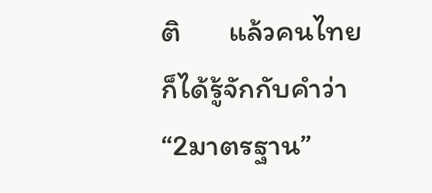ติ       แล้วคนไทยก็ได้รู้จักกับคำว่า  “2มาตรฐาน”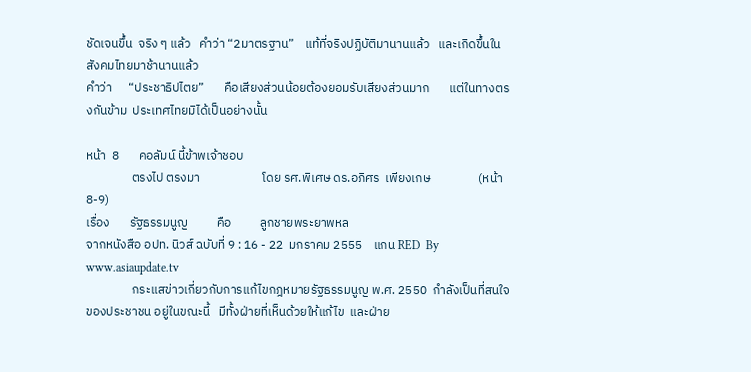ชัดเจนขึ้น  จริง ๆ แล้ว   คำว่า “2มาตรฐาน”    แท้ที่จริงปฏิบัติมานานแล้ว   และเกิดขึ้นในสังคมไทยมาช้านานแล้ว
คำว่า      “ประชาธิปไตย”       คือเสียงส่วนน้อยต้องยอมรับเสียงส่วนมาก       แต่ในทางตรงกันข้าม  ประเทศไทยมิได้เป็นอย่างนั้น

หน้า  8       คอลัมน์ นี้ข้าพเจ้าชอบ
                ตรงไป ตรงมา                      โดย รศ.พิเศษ ดร.อภิศร  เพียงเกษ                 (หน้า 8-9)
เรื่อง       รัฐธรรมนูญ          คือ          ลูกชายพระยาพหล
จากหนังสือ อปท. นิวส์ ฉบับที่ 9 : 16 - 22  มกราคม 2555    แกน RED  By  www.asiaupdate.tv
                กระแสข่าวเกี่ยวกับการแก้ไขกฎหมายรัฐธรรมนูญ พ.ศ. 2550  กำลังเป็นที่สนใจของประชาชน อยู่ในขณะนี้   มีทั้งฝ่ายที่เห็นด้วยให้แก้ไข  และฝ่าย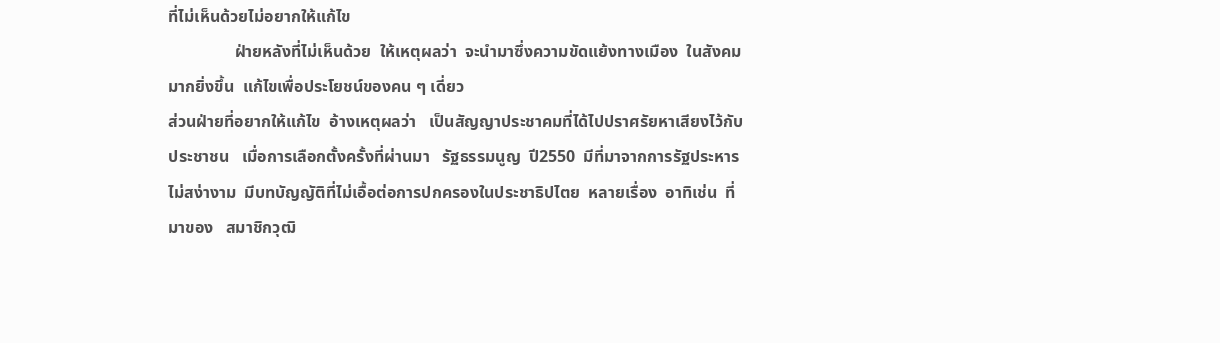ที่ไม่เห็นด้วยไม่อยากให้แก้ไข
                ฝ่ายหลังที่ไม่เห็นด้วย  ให้เหตุผลว่า  จะนำมาซึ่งความขัดแย้งทางเมือง  ในสังคมมากยิ่งขึ้น  แก้ไขเพื่อประโยชน์ของคน ๆ เดี่ยว
ส่วนฝ่ายที่อยากให้แก้ไข  อ้างเหตุผลว่า   เป็นสัญญาประชาคมที่ได้ไปปราศรัยหาเสียงไว้กับประชาชน   เมื่อการเลือกตั้งครั้งที่ผ่านมา   รัฐธรรมนูญ  ปี2550  มีที่มาจากการรัฐประหารไม่สง่างาม  มีบทบัญญัติที่ไม่เอื้อต่อการปกครองในประชาธิปไตย  หลายเรื่อง  อาทิเช่น  ที่มาของ   สมาชิกวุฒิ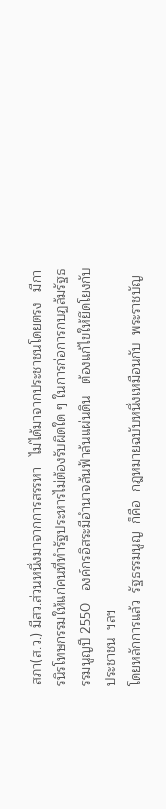สภา(ส.ว.) มีสว.ส่วนหนึ่งมาจากการสรรหา   ไม่ได้มาจากประชาชนโดยตรง   มีการนิรโทษกรรมให้แก่คนที่ทำรัฐประหารไม่ต้องรับผิดใด ๆ ในการก่อการกบฏล้มรัฐธรรมนูญปี 2550   องค์กรอิสระมีอำนาจล้นฟ้าล้นแผ่นดิน   ต้องแก้ไขให้ยึดโยงกับประชาชน  ฯลฯ
โดยหลักการแล้ว  รัฐธรรมนูญ  ก็คือ  กฎหมายฉบับหนึ่งเหมือนกับ  พระราชบัญ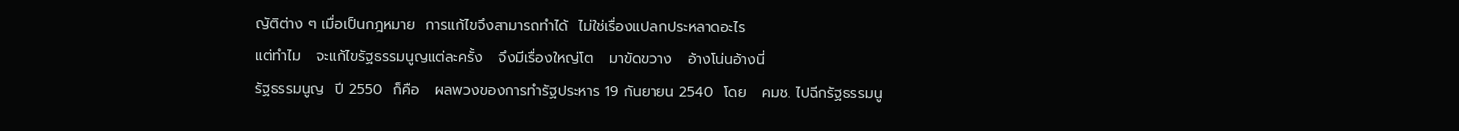ญัติต่าง ๆ เมื่อเป็นกฎหมาย  การแก้ไขจึงสามารถทำได้  ไม่ใช่เรื่องแปลกประหลาดอะไร
แต่ทำไม   จะแก้ไขรัฐธรรมนูญแต่ละครั้ง   จึงมีเรื่องใหญ่โต   มาขัดขวาง   อ้างโน่นอ้างนี่
รัฐธรรมนูญ  ปี 2550  ก็คือ   ผลพวงของการทำรัฐประหาร 19 กันยายน 2540  โดย   คมช. ไปฉีกรัฐธรรมนู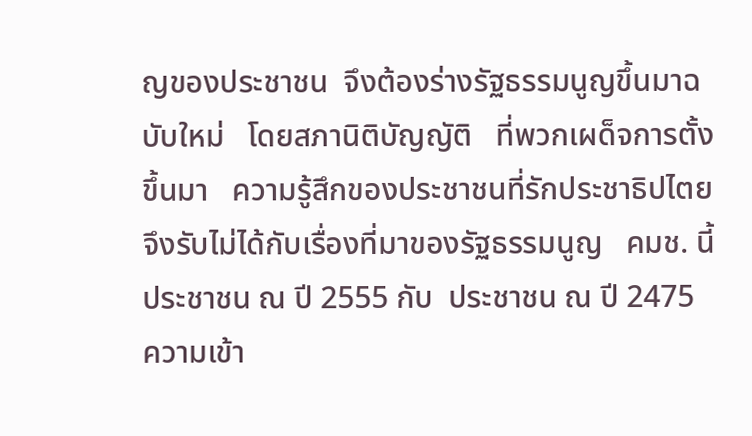ญของประชาชน  จึงต้องร่างรัฐธรรมนูญขึ้นมาฉบับใหม่   โดยสภานิติบัญญัติ   ที่พวกเผด็จการตั้งขึ้นมา   ความรู้สึกของประชาชนที่รักประชาธิปไตย   จึงรับไม่ได้กับเรื่องที่มาของรัฐธรรมนูญ   คมช. นี้
ประชาชน ณ ปี 2555 กับ  ประชาชน ณ ปี 2475  ความเข้า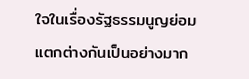ใจในเรื่องรัฐธรรมนูญย่อมแตกต่างกันเป็นอย่างมาก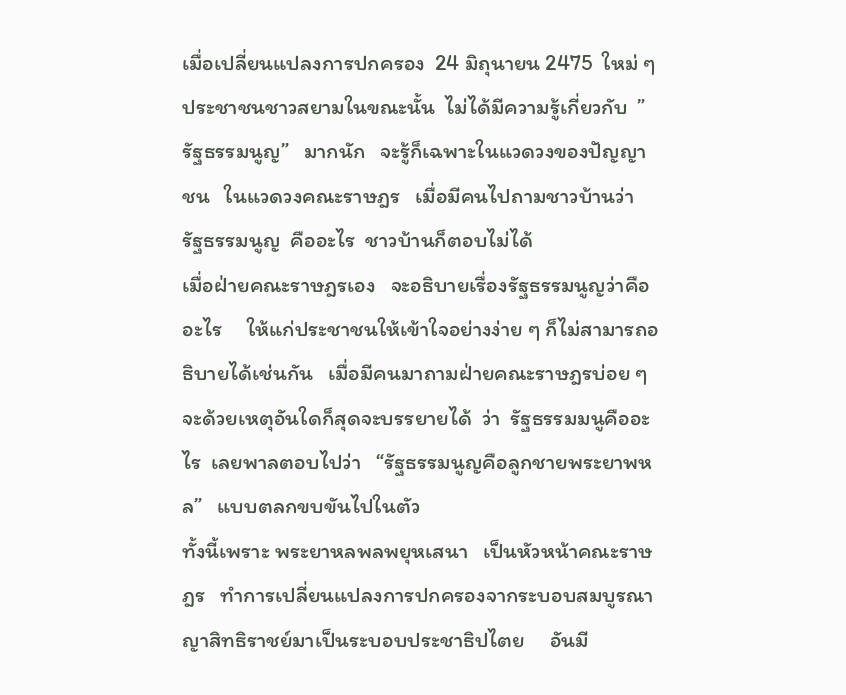เมื่อเปลี่ยนแปลงการปกครอง  24 มิถุนายน 2475  ใหม่ ๆ ประชาชนชาวสยามในขณะนั้น  ไม่ได้มีความรู้เกี่ยวกับ  ”รัฐธรรมนูญ”   มากนัก   จะรู้ก็เฉพาะในแวดวงของปัญญาชน   ในแวดวงคณะราษฎร   เมื่อมีคนไปถามชาวบ้านว่า   รัฐธรรมนูญ  คืออะไร  ชาวบ้านก็ตอบไม่ได้
เมื่อฝ่ายคณะราษฎรเอง   จะอธิบายเรื่องรัฐธรรมนูญว่าคืออะไร     ให้แก่ประชาชนให้เข้าใจอย่างง่าย ๆ ก็ไม่สามารถอธิบายได้เช่นกัน   เมื่อมีคนมาถามฝ่ายคณะราษฎรบ่อย ๆ  จะด้วยเหตุอันใดก็สุดจะบรรยายได้  ว่า  รัฐธรรมมนูคืออะไร  เลยพาลตอบไปว่า   “รัฐธรรมนูญคือลูกชายพระยาพหล”   แบบตลกขบขันไปในตัว
ทั้งนี้เพราะ พระยาหลพลพยุหเสนา   เป็นหัวหน้าคณะราษฎร   ทำการเปลี่ยนแปลงการปกครองจากระบอบสมบูรณาญาสิทธิราชย์มาเป็นระบอบประชาธิปไตย     อันมี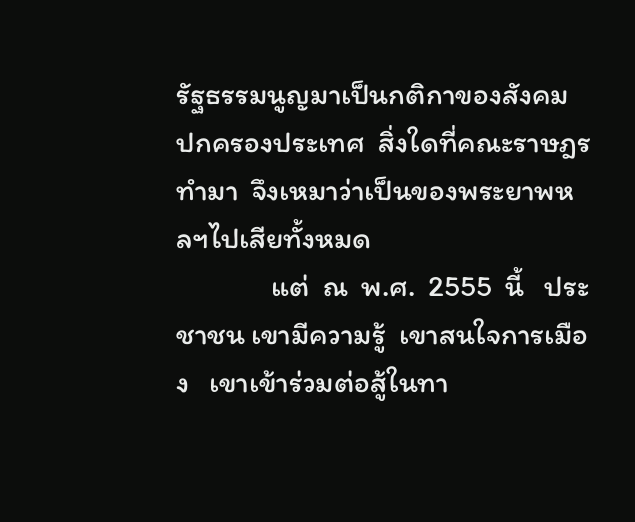รัฐธรรมนูญมาเป็นกติกาของสังคม  ปกครองประเทศ  สิ่งใดที่คณะราษฎรทำมา  จึงเหมาว่าเป็นของพระยาพหลฯไปเสียทั้งหมด
              แต่  ณ  พ.ศ.  2555  นี้   ประชาชน เขามีความรู้  เขาสนใจการเมือง   เขาเข้าร่วมต่อสู้ในทา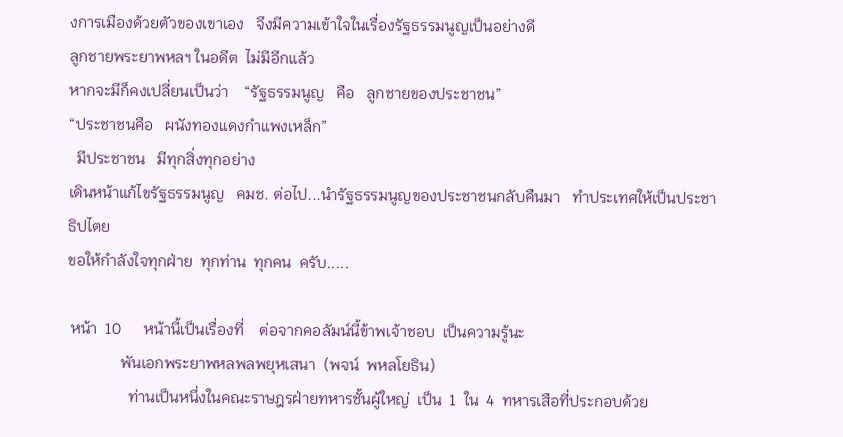งการเมืองด้วยตัวของเขาเอง   จึงมีความเข้าใจในเรื่องรัฐธรรมนูญเป็นอย่างดี
ลูกชายพระยาพหลฯ ในอดีต  ไม่มีอีกแล้ว
หากจะมีก็คงเปลี่ยนเป็นว่า    “รัฐธรรมนูญ   คือ   ลูกชายของประชาชน”
“ประชาชนคือ   ผนังทองแดงกำแพงเหล็ก”
  มีประชาชน   มีทุกสิ่งทุกอย่าง
เดินหน้าแก้ไขรัฐธรรมนูญ   คมช. ต่อไป...นำรัฐธรรมนูญของประชาชนกลับคืนมา   ทำประเทศให้เป็นประชาธิปไตย
ขอให้กำลังใจทุกฝ่าย  ทุกท่าน  ทุกคน  ครับ.....

 หน้า  10      หน้านี้เป็นเรื่องที่    ต่อจากคอลัมน์นี้ข้าพเจ้าชอบ  เป็นความรู้นะ
              พันเอกพระยาพหลพลพยุหเสนา  (พจน์  พหลโยธิน)
                ท่านเป็นหนึ่งในคณะราษฎรฝ่ายทหารชั้นผู้ใหญ่  เป็น  1  ใน  4  ทหารเสือที่ประกอบด้วย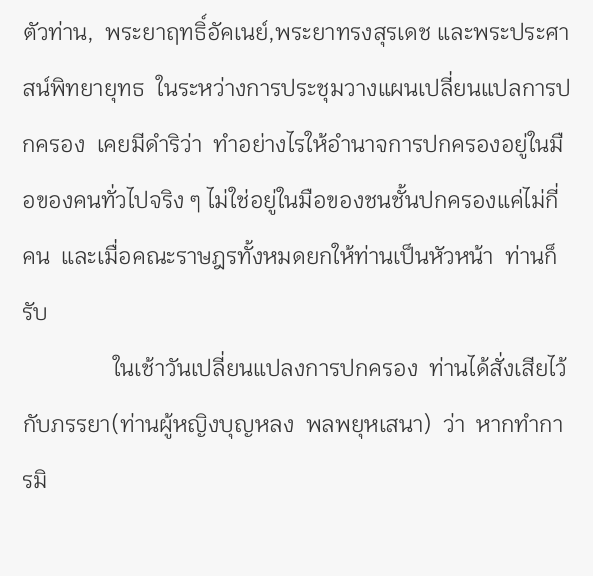ตัวท่าน,  พระยาฤทธิ์อัคเนย์,พระยาทรงสุรเดช และพระประศาสน์พิทยายุทธ  ในระหว่างการประชุมวางแผนเปลี่ยนแปลการปกครอง  เคยมีดำริว่า  ทำอย่างไรให้อำนาจการปกครองอยู่ในมือของคนทั่วไปจริง ๆ ไม่ใช่อยู่ในมือของชนชั้นปกครองแค่ไม่กี่คน  และเมื่อคณะราษฎรทั้งหมดยกให้ท่านเป็นหัวหน้า  ท่านก็รับ
                ในเช้าวันเปลี่ยนแปลงการปกครอง  ท่านได้สั่งเสียไว้กับภรรยา(ท่านผู้หญิงบุญหลง  พลพยุหเสนา)  ว่า  หากทำการมิ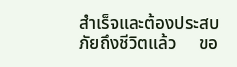สำเร็จและต้องประสบภัยถึงชีวิตแล้ว     ขอ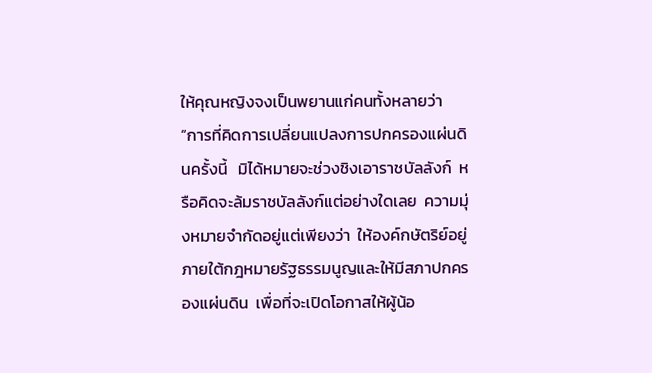ให้คุณหญิงจงเป็นพยานแก่คนทั้งหลายว่า                 “การที่คิดการเปลี่ยนแปลงการปกครองแผ่นดินครั้งนี้   มิได้หมายจะช่วงชิงเอาราชบัลลังก์  หรือคิดจะล้มราชบัลลังก์แต่อย่างใดเลย  ความมุ่งหมายจำกัดอยู่แต่เพียงว่า  ให้องค์กษัตริย์อยู่ภายใต้กฎหมายรัฐธรรมนูญและให้มีสภาปกครองแผ่นดิน  เพื่อที่จะเปิดโอกาสให้ผู้น้อ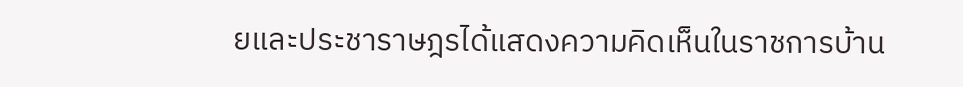ยและประชาราษฎรได้แสดงความคิดเห็นในราชการบ้าน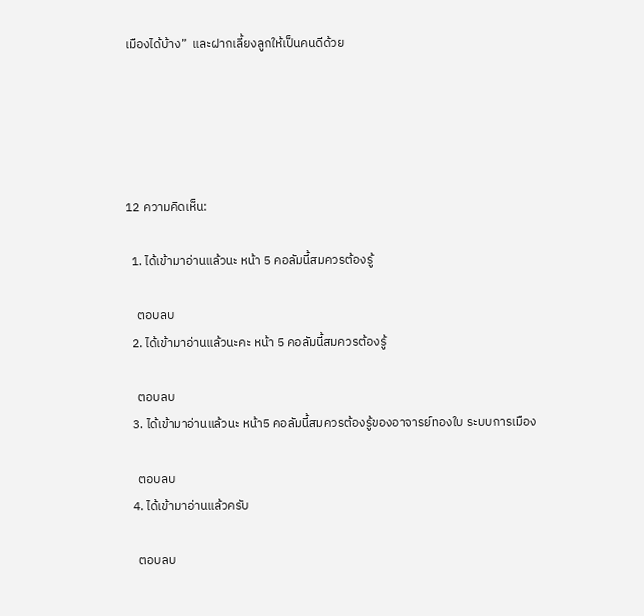เมืองได้บ้าง”  และฝากเลี้ยงลูกให้เป็นคนดีด้วย





12 ความคิดเห็น:

  1. ได้เข้ามาอ่านแล้วนะ หน้า 5 คอลัมนี้สมควรต้องรู้

    ตอบลบ
  2. ได้เข้ามาอ่านแล้วนะคะ หน้า 5 คอลัมนี้สมควรต้องรู้

    ตอบลบ
  3. ได้เข้ามาอ่านแล้วนะ หน้า5 คอลัมนี้สมควรต้องรู้ของอาจารย์ทองใบ ระบบการเมือง

    ตอบลบ
  4. ได้เข้ามาอ่านแล้วครับ

    ตอบลบ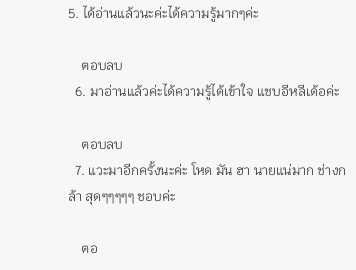5. ได้อ่านแล้วนะค่ะได้ความรู้มากๆค่ะ

    ตอบลบ
  6. มาอ่านแล้วค่ะได้ความรู้ได้เข้าใจ แชบอีหลีเด้อค่ะ

    ตอบลบ
  7. แวะมาอีกครั้งนะค่ะ โหด มัน ฮา นายแน่มาก ช่างกล้า สุดๆๆๆๆๆ ชอบค่ะ

    ตอ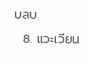บลบ
  8. แวะเวียน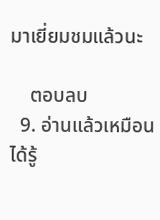มาเยี่ยมชมแล้วนะ

    ตอบลบ
  9. อ่านแล้วเหมือนได้รู้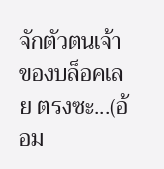จักตัวตนเจ้าของบล็อคเลย ตรงซะ...(อ้อม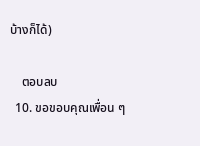บ้างก็ได้)

    ตอบลบ
  10. ขอขอบคุณเพื่อน ๆ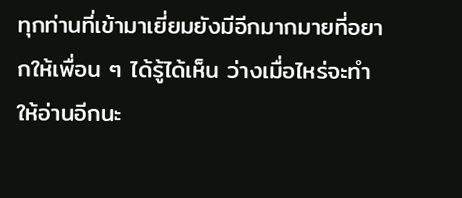ทุกท่านที่เข้ามาเยี่ยมยังมีอีกมากมายที่อยากให้เพื่อน ๆ ได้รู้ได้เห็น ว่างเมื่อไหร่จะทำให้อ่านอีกนะ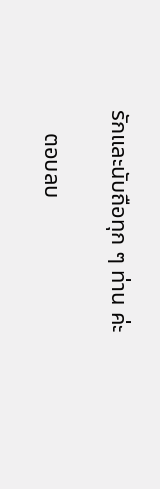รักและนับถือทุก ๆ ท่าน ค่ะ

    ตอบลบ